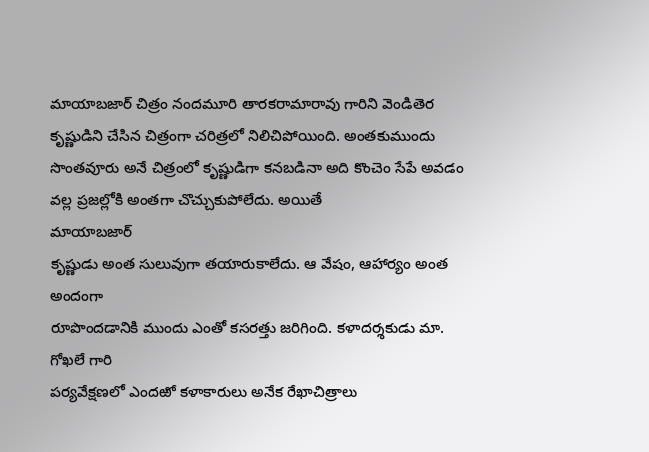మాయాబజార్ చిత్రం నందమూరి తారకరామారావు గారిని వెండితెర కృష్ణుడిని చేసిన చిత్రంగా చరిత్రలో నిలిచిపోయింది. అంతకుముందు
సొంతవూరు అనే చిత్రంలో కృష్ణుడిగా కనబడినా అది కొంచెం సేపే అవడం వల్ల ప్రజల్లోకి అంతగా చొచ్చుకుపోలేదు. అయితే
మాయాబజార్
కృష్ణుడు అంత సులువుగా తయారుకాలేదు. ఆ వేషం, ఆహార్యం అంత అందంగా
రూపొందడానికి ముందు ఎంతో కసరత్తు జరిగింది. కళాదర్శకుడు మా. గోఖలే గారి
పర్యవేక్షణలో ఎందఱో కళాకారులు అనేక రేఖాచిత్రాలు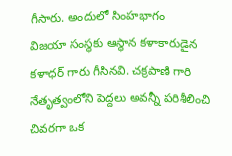గీసారు. అందులో సింహభాగం
విజయా సంస్థకు ఆస్థాన కళాకారుడైన కళాధర్ గారు గీసినవి. చక్రపాణి గారి
నేతృత్వంలోని పెద్దలు అవన్నీ పరిశీలించి చివరగా ఒక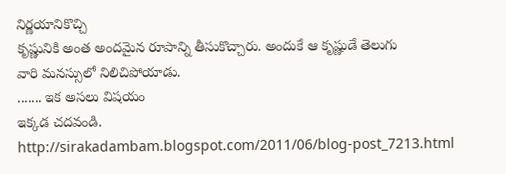నిర్ణయానికొచ్చి
కృష్ణునికి అంత అందమైన రూపాన్ని తీసుకొచ్చారు. అందుకే ఆ కృష్ణుడే తెలుగు
వారి మనస్సులో నిలిచిపోయాడు.
....... ఇక అసలు విషయం
ఇక్కడ చదవండి.
http://sirakadambam.blogspot.com/2011/06/blog-post_7213.html